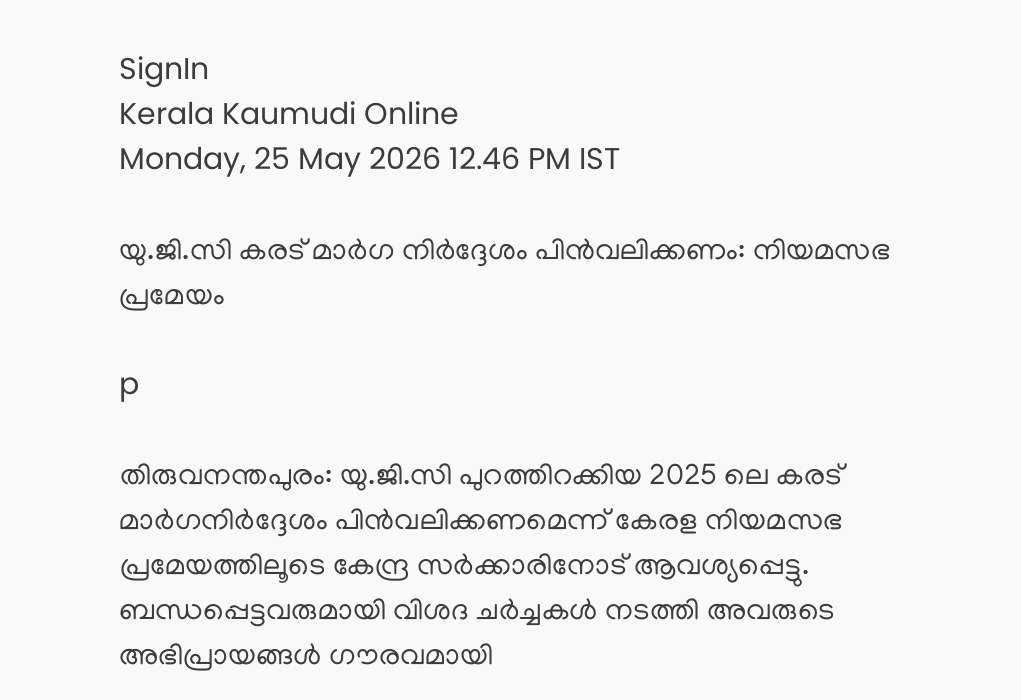SignIn
Kerala Kaumudi Online
Monday, 25 May 2026 12.46 PM IST

യു.ജി.സി കരട് മാർഗ നിർദ്ദേശം പിൻവലിക്കണം: നിയമസഭ പ്രമേയം

p

തിരുവനന്തപുരം: യു.ജി.സി പുറത്തിറക്കിയ 2025 ലെ കരട് മാർഗനിർദ്ദേശം പിൻവലിക്കണമെന്ന് കേരള നിയമസഭ പ്രമേയത്തിലൂടെ കേന്ദ്ര സർക്കാരിനോട് ആവശ്യപ്പെട്ടു. ബന്ധപ്പെട്ടവരുമായി വിശദ ചർച്ചകൾ നടത്തി അവരുടെ അഭിപ്രായങ്ങൾ ഗൗരവമായി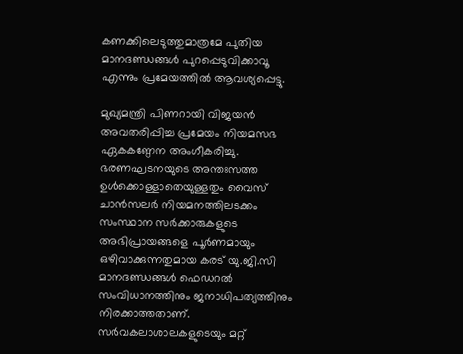കണക്കിലെടുത്തുമാത്രമേ പുതിയ മാനദണ്ഡങ്ങൾ പുറപ്പെടുവിക്കാവൂ എന്നും പ്രമേയത്തിൽ ആവശ്യപ്പെട്ടു.

മുഖ്യമന്ത്രി പിണറായി വിജയൻ അവതരിപ്പിച്ച പ്രമേയം നിയമസഭ ഏകകണ്ഠേന അംഗീകരിച്ചു.
ഭരണഘടനയുടെ അന്തഃസത്ത ഉൾക്കൊള്ളാതെയുള്ളതും വൈസ് ചാൻസലർ നിയമനത്തിലടക്കം സംസ്ഥാന സർക്കാരുകളുടെ അഭിപ്രായങ്ങളെ പൂർണമായും ഒഴിവാക്കുന്നതുമായ കരട് യു.ജി.സി മാനദണ്ഡങ്ങൾ ഫെഡറൽ സംവിധാനത്തിനും ജനാധിപത്യത്തിനും നിരക്കാത്തതാണ്. സർവകലാശാലകളുടെയും മറ്റ്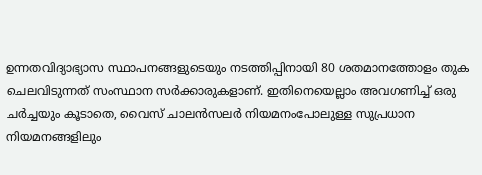ഉന്നതവിദ്യാഭ്യാസ സ്ഥാപനങ്ങളുടെയും നടത്തിപ്പിനായി 80 ശതമാനത്തോളം തുക ചെലവിടുന്നത് സംസ്ഥാന സർക്കാരുകളാണ്. ഇതിനെയെല്ലാം അവഗണിച്ച് ഒരു ചർച്ചയും കൂടാതെ, വൈസ് ചാലൻസലർ നിയമനംപോലുള്ള സുപ്രധാന നിയമനങ്ങളിലും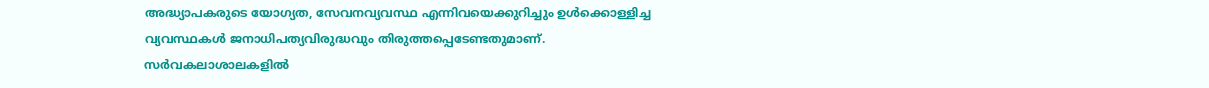അദ്ധ്യാപകരുടെ യോഗ്യത, സേവനവ്യവസ്ഥ എന്നിവയെക്കുറിച്ചും ഉൾക്കൊള്ളിച്ച വ്യവസ്ഥകൾ ജനാധിപത്യവിരുദ്ധവും തിരുത്തപ്പെടേണ്ടതുമാണ്.
സർവകലാശാലകളിൽ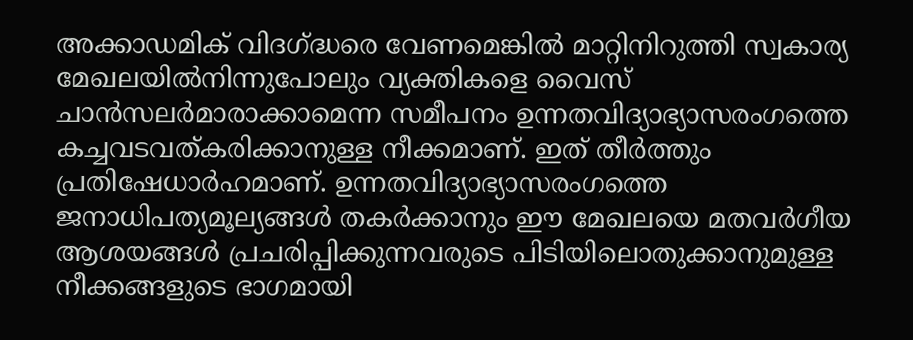അക്കാഡമിക് വിദഗ്ദ്ധരെ വേണമെങ്കിൽ മാറ്റിനിറുത്തി സ്വകാര്യ മേഖലയിൽനിന്നുപോലും വ്യക്തികളെ വൈസ് ചാൻസലർമാരാക്കാമെന്ന സമീപനം ഉന്നതവിദ്യാഭ്യാസരംഗത്തെ കച്ചവടവത്കരിക്കാനുള്ള നീക്കമാണ്. ഇത് തീർത്തും പ്രതിഷേധാർഹമാണ്. ഉന്നതവിദ്യാഭ്യാസരംഗത്തെ ജനാധിപത്യമൂല്യങ്ങൾ തകർക്കാനും ഈ മേഖലയെ മതവർഗീയ ആശയങ്ങൾ പ്രചരിപ്പിക്കുന്നവരുടെ പിടിയിലൊതുക്കാനുമുള്ള നീക്കങ്ങളുടെ ഭാഗമായി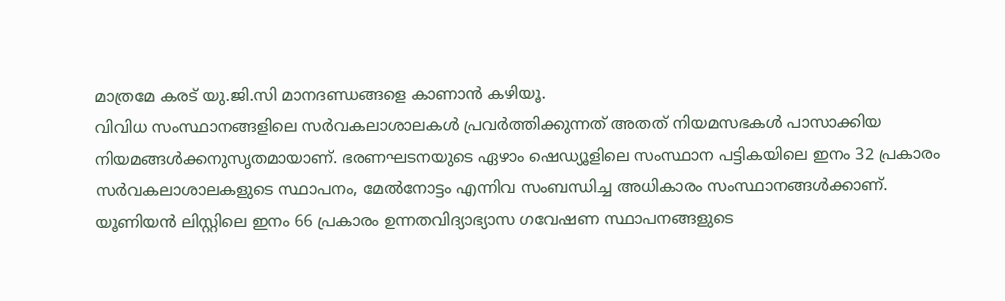മാത്രമേ കരട് യു.ജി.സി മാനദണ്ഡങ്ങളെ കാണാൻ കഴിയൂ.
വിവിധ സംസ്ഥാനങ്ങളിലെ സർവകലാശാലകൾ പ്രവർത്തിക്കുന്നത് അതത് നിയമസഭകൾ പാസാക്കിയ നിയമങ്ങൾക്കനുസൃതമായാണ്. ഭരണഘടനയുടെ ഏഴാം ഷെഡ്യൂളിലെ സംസ്ഥാന പട്ടികയിലെ ഇനം 32 പ്രകാരം സർവകലാശാലകളുടെ സ്ഥാപനം, മേൽനോട്ടം എന്നിവ സംബന്ധിച്ച അധികാരം സംസ്ഥാനങ്ങൾക്കാണ്. യൂണിയൻ ലിസ്റ്റിലെ ഇനം 66 പ്രകാരം ഉന്നതവിദ്യാഭ്യാസ ഗവേഷണ സ്ഥാപനങ്ങളുടെ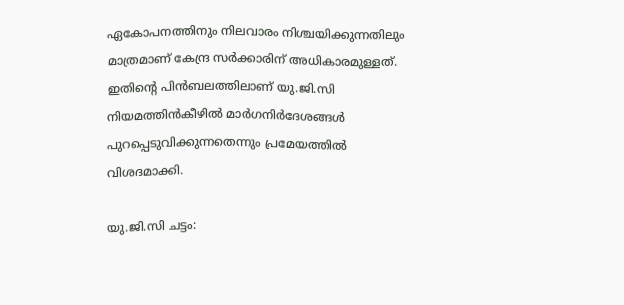ഏകോപനത്തിനും നിലവാരം നിശ്ചയിക്കുന്നതിലും മാത്രമാണ് കേന്ദ്ര സർക്കാരിന് അധികാരമുള്ളത്. ഇതിന്റെ പിൻബലത്തിലാണ് യു.ജി.സി നിയമത്തിൻകീഴിൽ മാർഗനിർദേശങ്ങൾ പുറപ്പെടുവിക്കുന്നതെന്നും പ്രമേയത്തിൽ വിശദമാക്കി.

യു.ജി.സി ചട്ടം: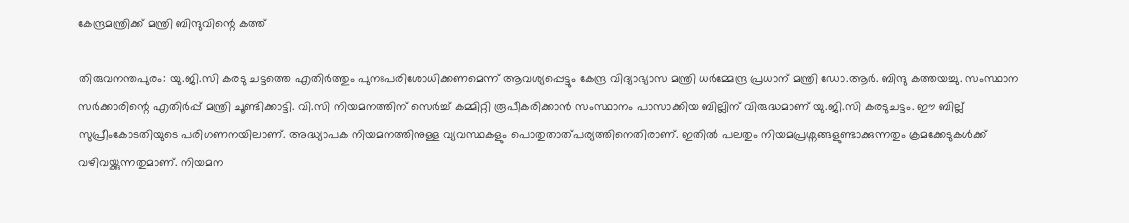കേന്ദ്രമന്ത്രിക്ക് മന്ത്രി ബിന്ദുവിന്റെ കത്ത്

തിരുവനന്തപുരം: യു.ജി.സി കരടു ചട്ടത്തെ എതിർത്തും പുനഃപരിശോധിക്കണമെന്ന് ആവശ്യപ്പെട്ടും കേന്ദ്ര വിദ്യാഭ്യാസ മന്ത്രി ധർമ്മേന്ദ്ര പ്രധാന് മന്ത്രി ഡോ.ആർ. ബിന്ദു കത്തയച്ചു. സംസ്ഥാന സർക്കാരിന്റെ എതിർപ്പ് മന്ത്രി ചൂണ്ടിക്കാട്ടി. വി.സി നിയമനത്തിന് സെർച്ച് കമ്മിറ്റി രൂപീകരിക്കാൻ സംസ്ഥാനം പാസാക്കിയ ബില്ലിന് വിരുദ്ധമാണ് യു.ജി.സി കരടുചട്ടം. ഈ ബില്ല് സുപ്രീംകോടതിയുടെ പരിഗണനയിലാണ്. അദ്ധ്യാപക നിയമനത്തിനുള്ള വ്യവസ്ഥകളും പൊതുതാത്പര്യത്തിനെതിരാണ്. ഇതിൽ പലതും നിയമപ്രശ്നങ്ങളുണ്ടാക്കുന്നതും ക്രമക്കേടുകൾക്ക് വഴിവയ്ക്കുന്നതുമാണ്. നിയമന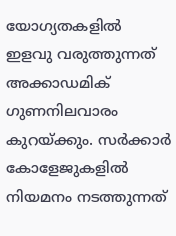യോഗ്യതകളിൽ ഇളവു വരുത്തുന്നത് അക്കാഡമിക് ഗുണനിലവാരം കുറയ്ക്കും. സർക്കാർ കോളേജുകളിൽ നിയമനം നടത്തുന്നത്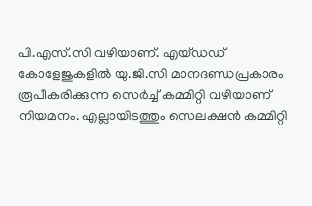പി.എസ്.സി വഴിയാണ്. എയ്ഡഡ് കോളേജുകളിൽ യു.ജി.സി മാനദണ്ഡപ്രകാരം രൂപീകരിക്കുന്ന സെർച്ച് കമ്മിറ്റി വഴിയാണ് നിയമനം. എല്ലായിടത്തും സെലക്ഷൻ കമ്മിറ്റി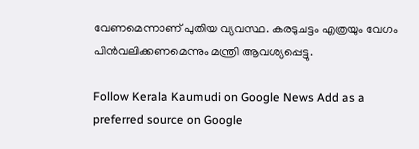വേണമെന്നാണ് പുതിയ വ്യവസ്ഥ. കരടുചട്ടം എത്രയും വേഗം പിൻവലിക്കണമെന്നും മന്ത്രി ആവശ്യപ്പെട്ടു.

Follow Kerala Kaumudi on Google News Add as a preferred source on Google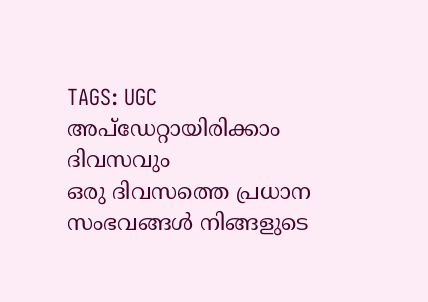TAGS: UGC
അപ്ഡേറ്റായിരിക്കാം ദിവസവും
ഒരു ദിവസത്തെ പ്രധാന സംഭവങ്ങൾ നിങ്ങളുടെ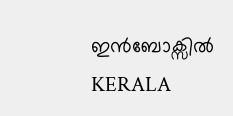ഇൻബോക്സിൽ
KERALA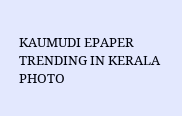KAUMUDI EPAPER
TRENDING IN KERALA
PHOTO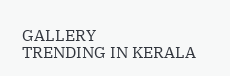GALLERY
TRENDING IN KERALA